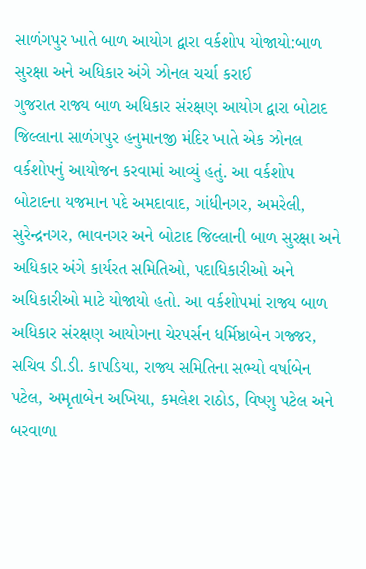સાળંગપુર ખાતે બાળ આયોગ દ્વારા વર્કશોપ યોજાયો:બાળ સુરક્ષા અને અધિકાર અંગે ઝોનલ ચર્ચા કરાઈ
ગુજરાત રાજ્ય બાળ અધિકાર સંરક્ષણ આયોગ દ્વારા બોટાદ જિલ્લાના સાળંગપુર હનુમાનજી મંદિર ખાતે એક ઝોનલ વર્કશોપનું આયોજન કરવામાં આવ્યું હતું. આ વર્કશોપ બોટાદના યજમાન પદે અમદાવાદ, ગાંધીનગર, અમરેલી, સુરેન્દ્રનગર, ભાવનગર અને બોટાદ જિલ્લાની બાળ સુરક્ષા અને અધિકાર અંગે કાર્યરત સમિતિઓ, પદાધિકારીઓ અને અધિકારીઓ માટે યોજાયો હતો. આ વર્કશોપમાં રાજ્ય બાળ અધિકાર સંરક્ષણ આયોગના ચેરપર્સન ધર્મિષ્ઠાબેન ગજ્જર, સચિવ ડી.ડી. કાપડિયા, રાજ્ય સમિતિના સભ્યો વર્ષાબેન પટેલ, અમૃતાબેન અખિયા, કમલેશ રાઠોડ, વિષ્ણુ પટેલ અને બરવાળા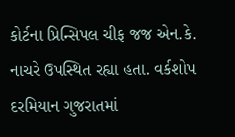કોર્ટના પ્રિન્સિપલ ચીફ જજ એન.કે. નાચરે ઉપસ્થિત રહ્યા હતા. વર્કશોપ દરમિયાન ગુજરાતમાં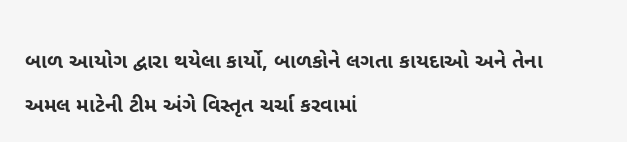બાળ આયોગ દ્વારા થયેલા કાર્યો, બાળકોને લગતા કાયદાઓ અને તેના અમલ માટેની ટીમ અંગે વિસ્તૃત ચર્ચા કરવામાં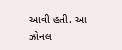આવી હતી. આ ઝોનલ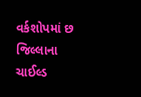વર્કશોપમાં છ જિલ્લાના ચાઈલ્ડ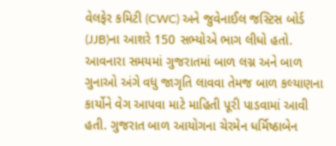વેલફેર કમિટી (CWC) અને જુવેનાઈલ જસ્ટિસ બોર્ડ (JJB)ના આશરે 150 સભ્યોએ ભાગ લીધો હતો. આવનારા સમયમાં ગુજરાતમાં બાળ લગ્ન અને બાળ ગુનાઓ અંગે વધુ જાગૃતિ લાવવા તેમજ બાળ કલ્યાણના કાર્યોને વેગ આપવા માટે માહિતી પૂરી પાડવામાં આવી હતી. ગુજરાત બાળ આયોગના ચેરમેન ધર્મિષ્ઠાબેન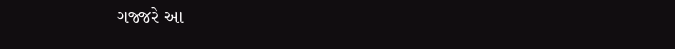ગજ્જરે આ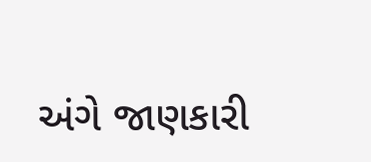અંગે જાણકારી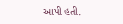આપી હતી.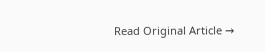Read Original Article →